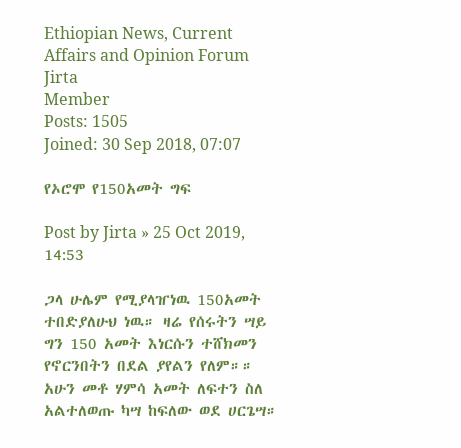Ethiopian News, Current Affairs and Opinion Forum
Jirta
Member
Posts: 1505
Joined: 30 Sep 2018, 07:07

የኦሮሞ የ150አመት ግፍ

Post by Jirta » 25 Oct 2019, 14:53

ጋላ ሁሌም የሚያላዠነዉ 150አመት ተበድያለሁህ ነዉ። ዛሬ የሰሩትን ሣይ ግን 150 አመት እነርሱን ተሸክመን የኖርንበትን በደል ያየልን የለም።። አሁን መቶ ሃምሳ አመት ለፍተን ስለ አልተለወጡ ካሣ ከፍለው ወደ ሀርጌሣ።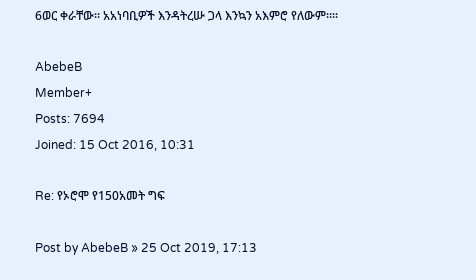6ወር ቀራቸው። አአነባቢዎች እንዳትረሡ ጋላ እንኳን አእምሮ የለውም።።

AbebeB
Member+
Posts: 7694
Joined: 15 Oct 2016, 10:31

Re: የኦሮሞ የ150አመት ግፍ

Post by AbebeB » 25 Oct 2019, 17:13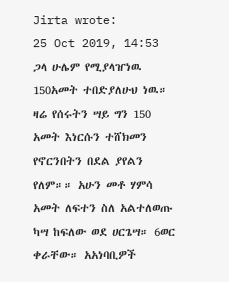Jirta wrote:
25 Oct 2019, 14:53
ጋላ ሁሌም የሚያላዠነዉ 150አመት ተበድያለሁህ ነዉ። ዛሬ የሰሩትን ሣይ ግን 150 አመት እነርሱን ተሸክመን የኖርንበትን በደል ያየልን የለም።። አሁን መቶ ሃምሳ አመት ለፍተን ስለ አልተለወጡ ካሣ ከፍለው ወደ ሀርጌሣ። 6ወር ቀራቸው። አአነባቢዎች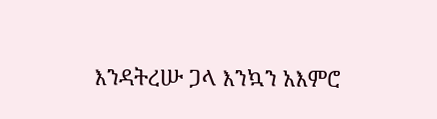እንዳትረሡ ጋላ እንኳን አእምሮ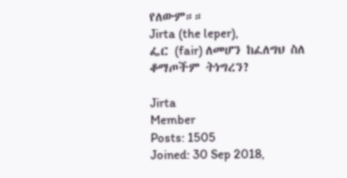የለውም።።
Jirta (the leper),
ፌር (fair) ለመሆን ከፈለግህ ስለ ቆማጦችም ትነግረን?

Jirta
Member
Posts: 1505
Joined: 30 Sep 2018,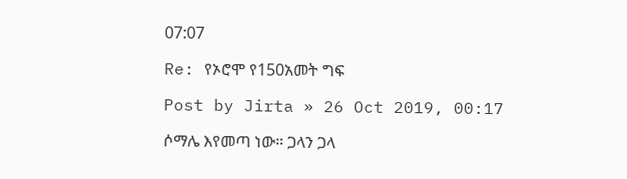07:07

Re: የኦሮሞ የ150አመት ግፍ

Post by Jirta » 26 Oct 2019, 00:17

ሶማሌ እየመጣ ነው። ጋላን ጋላ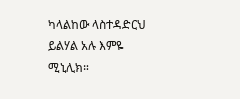ካላልከው ላስተዳድርህ ይልሃል አሉ እምዬ ሚኒሊክ።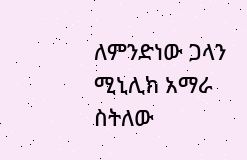ለምንድነው ጋላን ሚኒሊክ አማራ ስትለው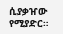ሲያቃዠው የሚያድር።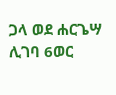ጋላ ወደ ሐርጌሣ ሊገባ 6ወር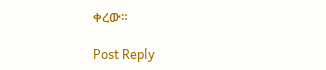ቀረው።

Post Reply